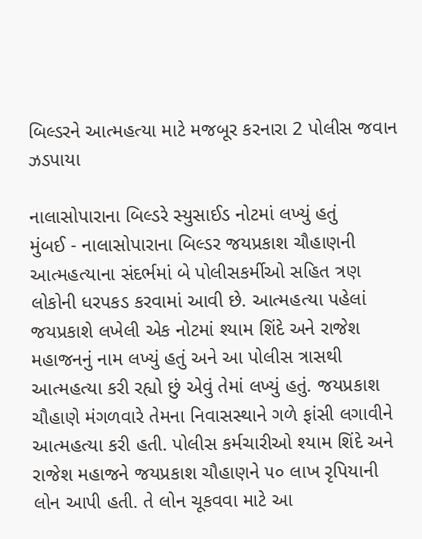બિલ્ડરને આત્મહત્યા માટે મજબૂર કરનારા 2 પોલીસ જવાન ઝડપાયા

નાલાસોપારાના બિલ્ડરે સ્યુસાઈડ નોટમાં લખ્યું હતું
મુંબઈ - નાલાસોપારાના બિલ્ડર જયપ્રકાશ ચૌહાણની આત્મહત્યાના સંદર્ભમાં બે પોલીસકર્મીઓ સહિત ત્રણ લોકોની ધરપકડ કરવામાં આવી છે. આત્મહત્યા પહેલાં જયપ્રકાશે લખેલી એક નોટમાં શ્યામ શિંદે અને રાજેશ મહાજનનું નામ લખ્યું હતું અને આ પોલીસ ત્રાસથી આત્મહત્યા કરી રહ્યો છું એવું તેમાં લખ્યું હતું. જયપ્રકાશ ચૌહાણે મંગળવારે તેમના નિવાસસ્થાને ગળે ફાંસી લગાવીને આત્મહત્યા કરી હતી. પોલીસ કર્મચારીઓ શ્યામ શિંદે અને રાજેશ મહાજને જયપ્રકાશ ચૌહાણને ૫૦ લાખ રૃપિયાની લોન આપી હતી. તે લોન ચૂકવવા માટે આ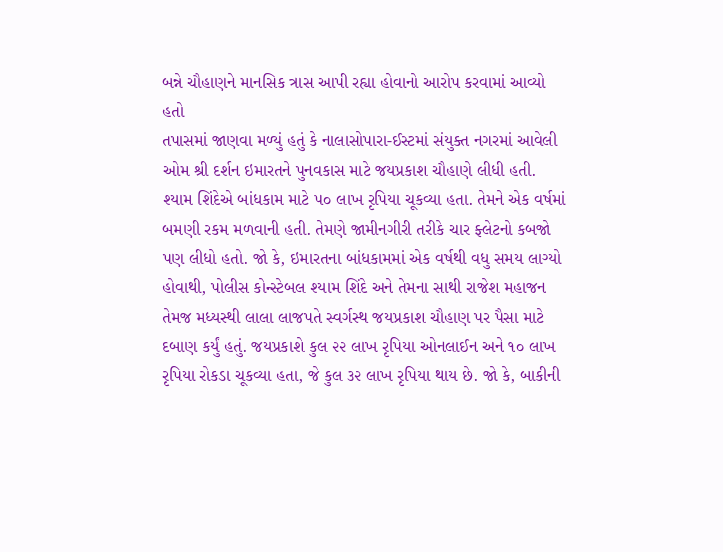બન્ને ચૌહાણને માનસિક ત્રાસ આપી રહ્યા હોવાનો આરોપ કરવામાં આવ્યો હતો
તપાસમાં જાણવા મળ્યું હતું કે નાલાસોપારા-ઈસ્ટમાં સંયુક્ત નગરમાં આવેલી ઓમ શ્રી દર્શન ઇમારતને પુનવકાસ માટે જયપ્રકાશ ચૌહાણે લીધી હતી. શ્યામ શિંદેએ બાંધકામ માટે ૫૦ લાખ રૃપિયા ચૂકવ્યા હતા. તેમને એક વર્ષમાં બમણી રકમ મળવાની હતી. તેમણે જામીનગીરી તરીકે ચાર ફ્લેટનો કબજો પણ લીધો હતો. જો કે, ઇમારતના બાંધકામમાં એક વર્ષથી વધુ સમય લાગ્યો હોવાથી, પોલીસ કોન્સ્ટેબલ શ્યામ શિંદે અને તેમના સાથી રાજેશ મહાજન તેમજ મધ્યસ્થી લાલા લાજપતે સ્વર્ગસ્થ જયપ્રકાશ ચૌહાણ પર પૈસા માટે દબાણ કર્યું હતું. જયપ્રકાશે કુલ ૨૨ લાખ રૃપિયા ઓનલાઈન અને ૧૦ લાખ રૃપિયા રોકડા ચૂકવ્યા હતા, જે કુલ ૩૨ લાખ રૃપિયા થાય છે. જો કે, બાકીની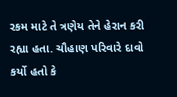રકમ માટે તે ત્રણેય તેને હેરાન કરી રહ્યા હતા. ચૌહાણ પરિવારે દાવો કર્યો હતો કે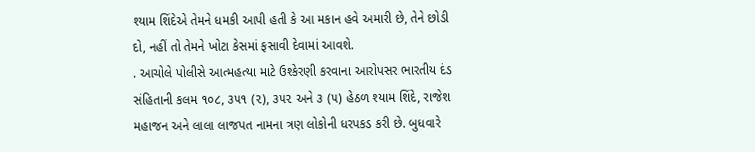શ્યામ શિંદેએ તેમને ધમકી આપી હતી કે આ મકાન હવે અમારી છે, તેને છોડી દો, નહીં તો તેમને ખોટા કેસમાં ફસાવી દેવામાં આવશે.
. આચોલે પોલીસે આત્મહત્યા માટે ઉશ્કેરણી કરવાના આરોપસર ભારતીય દંડ સંહિતાની કલમ ૧૦૮, ૩૫૧ (૨), ૩૫૨ અને ૩ (૫) હેઠળ શ્યામ શિંદે, રાજેશ મહાજન અને લાલા લાજપત નામના ત્રણ લોકોની ધરપકડ કરી છે. બુધવારે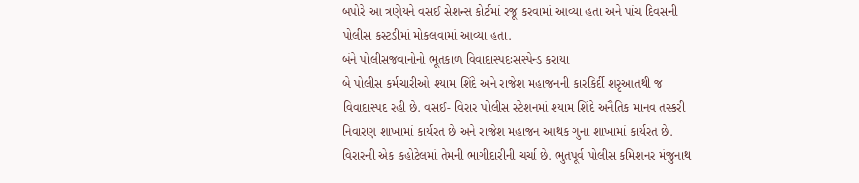બપોરે આ ત્રણેયને વસઈ સેશન્સ કોર્ટમાં રજૂ કરવામાં આવ્યા હતા અને પાંચ દિવસની પોલીસ કસ્ટડીમાં મોકલવામાં આવ્યા હતા.
બંને પોલીસજવાનોનો ભૂતકાળ વિવાદાસ્પદઃસસ્પેન્ડ કરાયા
બે પોલીસ કર્મચારીઓ શ્યામ શિંદે અને રાજેશ મહાજનની કારકિર્દી શરૃઆતથી જ વિવાદાસ્પદ રહી છે. વસઈ- વિરાર પોલીસ સ્ટેશનમાં શ્યામ શિંદે અનૈતિક માનવ તસ્કરી નિવારણ શાખામાં કાર્યરત છે અને રાજેશ મહાજન આથક ગુના શાખામાં કાર્યરત છે. વિરારની એક કહોટેલમાં તેમની ભાગીદારીની ચર્ચા છે. ભુતપૂર્વ પોલીસ કમિશનર મંજુનાથ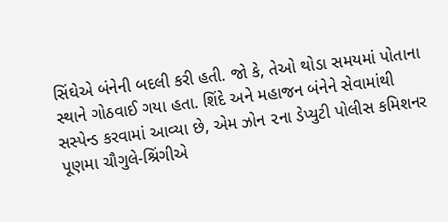સિંઘેએ બંનેની બદલી કરી હતી. જો કે, તેઓ થોડા સમયમાં પોતાના સ્થાને ગોઠવાઈ ગયા હતા. શિંદે અને મહાજન બંનેને સેવામાંથી સસ્પેન્ડ કરવામાં આવ્યા છે, એમ ઝોન ૨ના ડેપ્યુટી પોલીસ કમિશનર પૂણમા ચૌગુલે-શ્રિંગીએ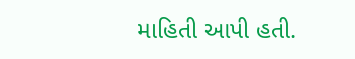માહિતી આપી હતી.